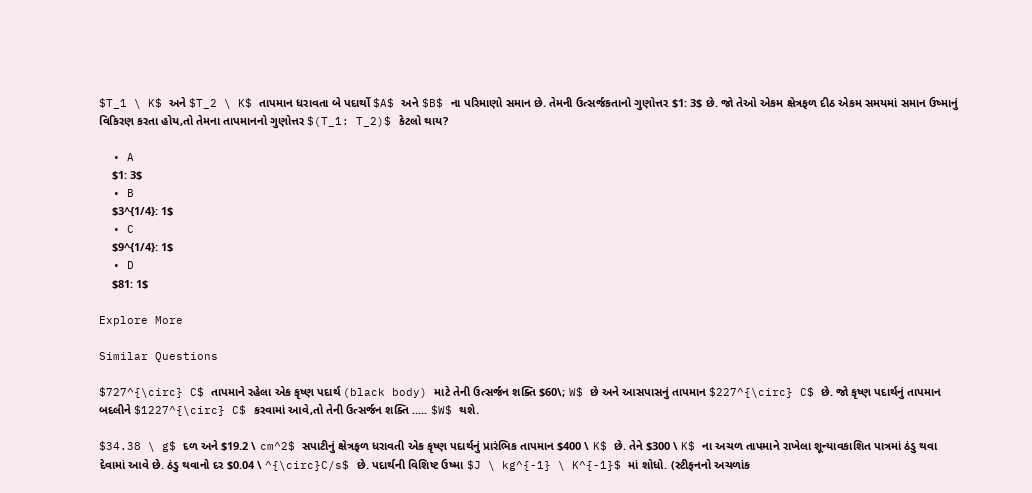$T_1 \ K$ અને $T_2 \ K$ તાપમાન ધરાવતા બે પદાર્થો $A$ અને $B$ ના પરિમાણો સમાન છે. તેમની ઉત્સર્જકતાનો ગુણોત્તર $1: 3$ છે. જો તેઓ એકમ ક્ષેત્રફળ દીઠ એકમ સમયમાં સમાન ઉષ્માનું વિકિરણ કરતા હોય,તો તેમના તાપમાનનો ગુણોત્તર $(T_1: T_2)$ કેટલો થાય?

  • A
    $1: 3$
  • B
    $3^{1/4}: 1$
  • C
    $9^{1/4}: 1$
  • D
    $81: 1$

Explore More

Similar Questions

$727^{\circ} C$ તાપમાને રહેલા એક કૃષ્ણ પદાર્થ (black body) માટે તેની ઉત્સર્જન શક્તિ $60\; W$ છે અને આસપાસનું તાપમાન $227^{\circ} C$ છે. જો કૃષ્ણ પદાર્થનું તાપમાન બદલીને $1227^{\circ} C$ કરવામાં આવે,તો તેની ઉત્સર્જન શક્તિ ..... $W$ થશે.

$34.38 \ g$ દળ અને $19.2 \ cm^2$ સપાટીનું ક્ષેત્રફળ ધરાવતી એક કૃષ્ણ પદાર્થનું પ્રારંભિક તાપમાન $400 \ K$ છે. તેને $300 \ K$ ના અચળ તાપમાને રાખેલા શૂન્યાવકાશિત પાત્રમાં ઠંડુ થવા દેવામાં આવે છે. ઠંડુ થવાનો દર $0.04 \ ^{\circ}C/s$ છે. પદાર્થની વિશિષ્ટ ઉષ્મા $J \ kg^{-1} \ K^{-1}$ માં શોધો. (સ્ટીફનનો અચળાંક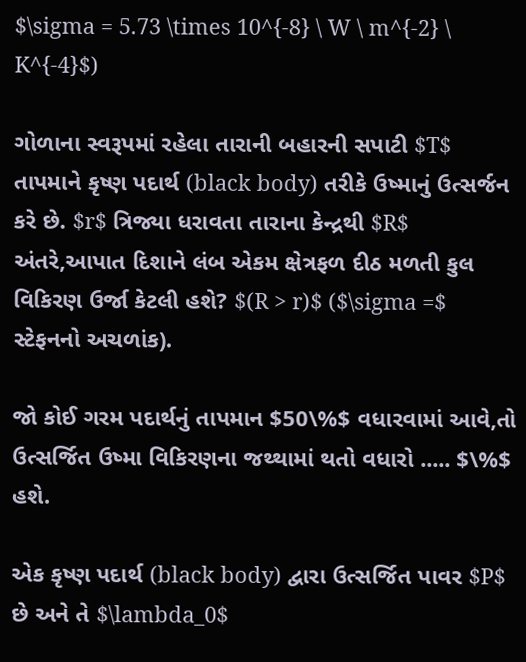$\sigma = 5.73 \times 10^{-8} \ W \ m^{-2} \ K^{-4}$)

ગોળાના સ્વરૂપમાં રહેલા તારાની બહારની સપાટી $T$ તાપમાને કૃષ્ણ પદાર્થ (black body) તરીકે ઉષ્માનું ઉત્સર્જન કરે છે. $r$ ત્રિજ્યા ધરાવતા તારાના કેન્દ્રથી $R$ અંતરે,આપાત દિશાને લંબ એકમ ક્ષેત્રફળ દીઠ મળતી કુલ વિકિરણ ઉર્જા કેટલી હશે? $(R > r)$ ($\sigma =$ સ્ટેફનનો અચળાંક).

જો કોઈ ગરમ પદાર્થનું તાપમાન $50\%$ વધારવામાં આવે,તો ઉત્સર્જિત ઉષ્મા વિકિરણના જથ્થામાં થતો વધારો ..... $\%$ હશે.

એક કૃષ્ણ પદાર્થ (black body) દ્વારા ઉત્સર્જિત પાવર $P$ છે અને તે $\lambda_0$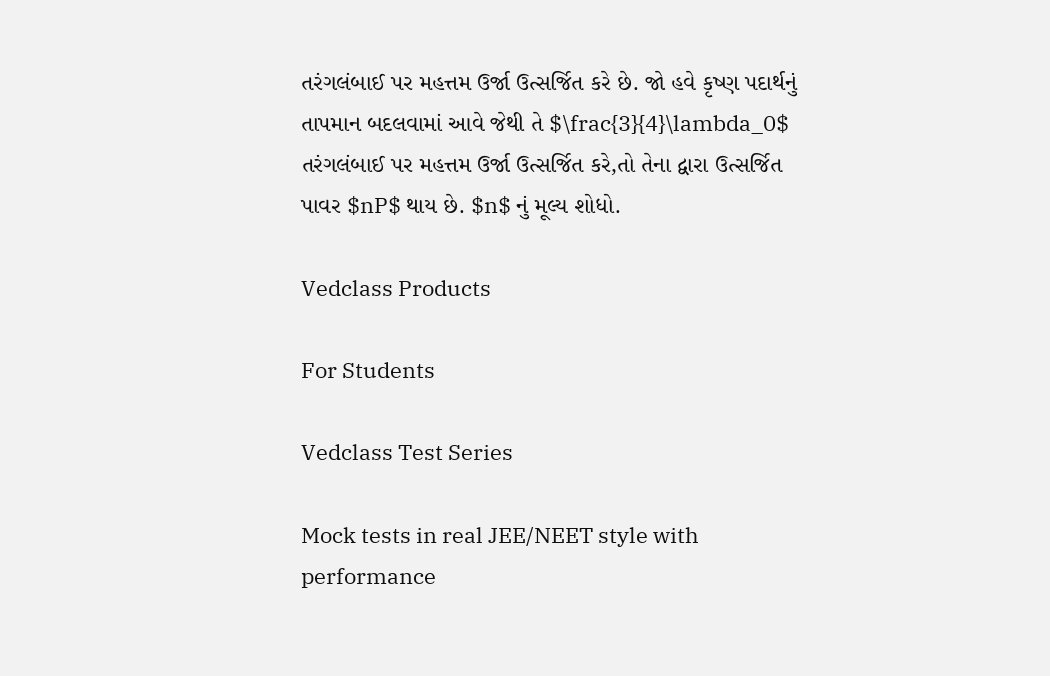તરંગલંબાઈ પર મહત્તમ ઉર્જા ઉત્સર્જિત કરે છે. જો હવે કૃષ્ણ પદાર્થનું તાપમાન બદલવામાં આવે જેથી તે $\frac{3}{4}\lambda_0$ તરંગલંબાઈ પર મહત્તમ ઉર્જા ઉત્સર્જિત કરે,તો તેના દ્વારા ઉત્સર્જિત પાવર $nP$ થાય છે. $n$ નું મૂલ્ય શોધો.

Vedclass Products

For Students

Vedclass Test Series

Mock tests in real JEE/NEET style with performance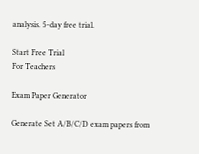analysis. 5-day free trial.

Start Free Trial
For Teachers

Exam Paper Generator

Generate Set A/B/C/D exam papers from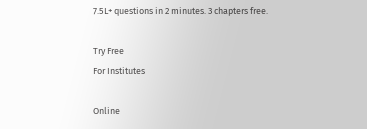7.5L+ questions in 2 minutes. 3 chapters free.

Try Free
For Institutes

Online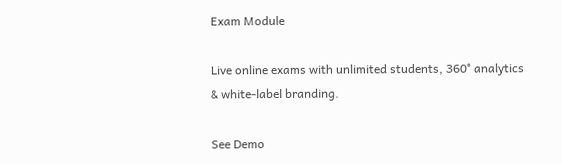Exam Module

Live online exams with unlimited students, 360° analytics & white-label branding.

See Demo